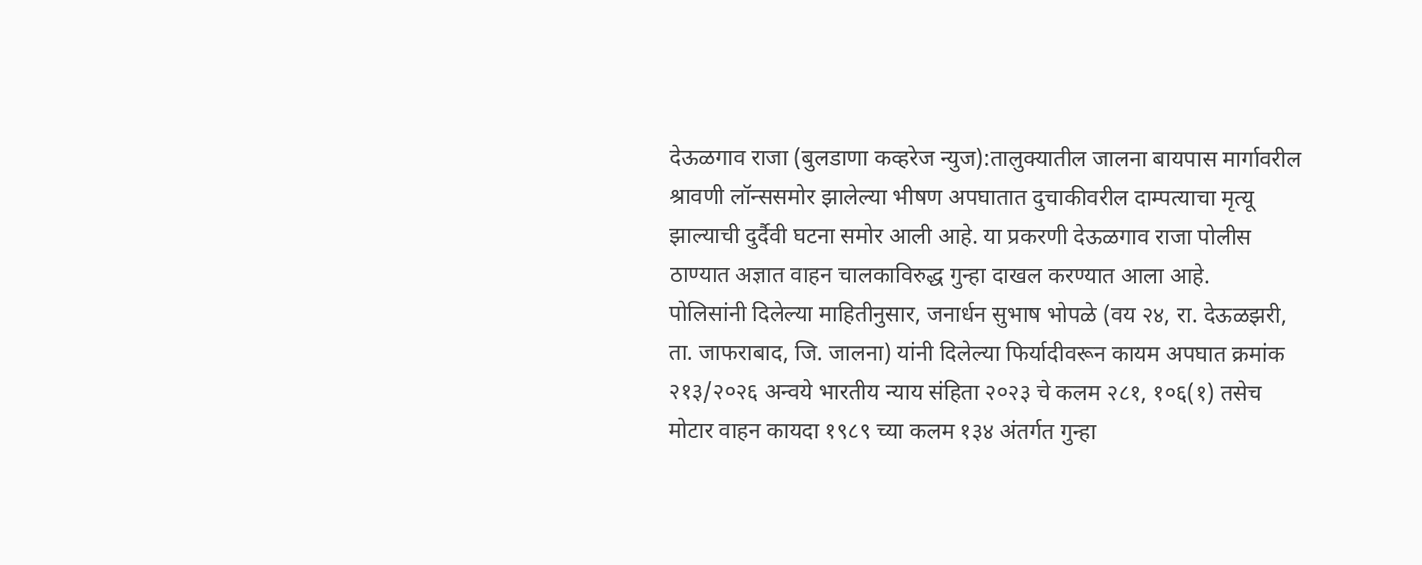देऊळगाव राजा (बुलडाणा कव्हरेज न्युज):तालुक्यातील जालना बायपास मार्गावरील श्रावणी लॉन्ससमोर झालेल्या भीषण अपघातात दुचाकीवरील दाम्पत्याचा मृत्यू झाल्याची दुर्दैवी घटना समोर आली आहे. या प्रकरणी देऊळगाव राजा पोलीस ठाण्यात अज्ञात वाहन चालकाविरुद्ध गुन्हा दाखल करण्यात आला आहे.
पोलिसांनी दिलेल्या माहितीनुसार, जनार्धन सुभाष भोपळे (वय २४, रा. देऊळझरी, ता. जाफराबाद, जि. जालना) यांनी दिलेल्या फिर्यादीवरून कायम अपघात क्रमांक २१३/२०२६ अन्वये भारतीय न्याय संहिता २०२३ चे कलम २८१, १०६(१) तसेच मोटार वाहन कायदा १९८९ च्या कलम १३४ अंतर्गत गुन्हा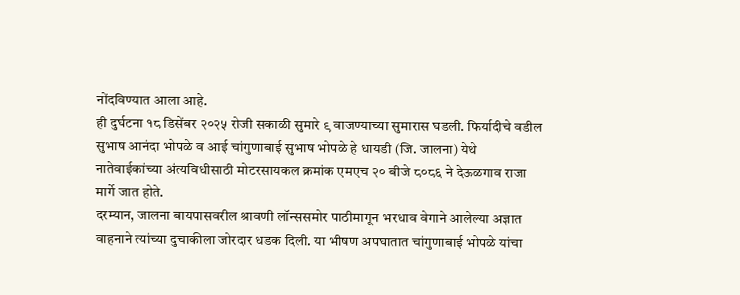नोंदविण्यात आला आहे.
ही दुर्घटना १८ डिसेंबर २०२५ रोजी सकाळी सुमारे ९ वाजण्याच्या सुमारास घडली. फिर्यादीचे वडील सुभाष आनंदा भोपळे व आई चांगुणाबाई सुभाष भोपळे हे धायडी (जि. जालना) येथे नातेवाईकांच्या अंत्यविधीसाठी मोटरसायकल क्रमांक एमएच २० बीजे ८०८६ ने देऊळगाव राजा मार्गे जात होते.
दरम्यान, जालना बायपासवरील श्रावणी लॉन्ससमोर पाठीमागून भरधाव वेगाने आलेल्या अज्ञात वाहनाने त्यांच्या दुचाकीला जोरदार धडक दिली. या भीषण अपघातात चांगुणाबाई भोपळे यांचा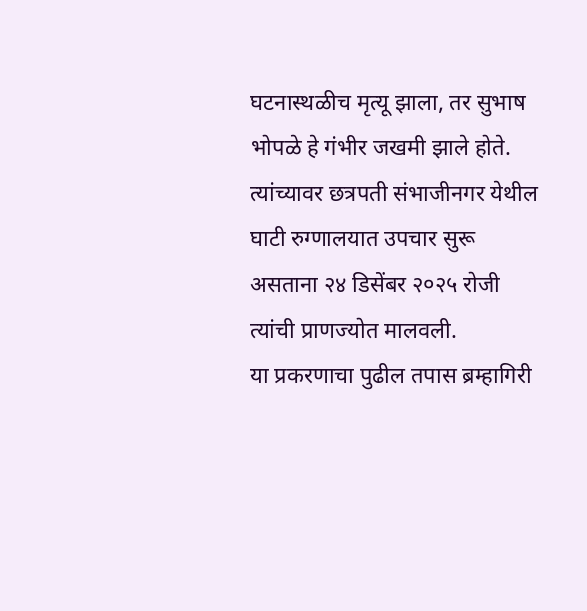घटनास्थळीच मृत्यू झाला, तर सुभाष भोपळे हे गंभीर जखमी झाले होते. त्यांच्यावर छत्रपती संभाजीनगर येथील घाटी रुग्णालयात उपचार सुरू असताना २४ डिसेंबर २०२५ रोजी त्यांची प्राणज्योत मालवली.
या प्रकरणाचा पुढील तपास ब्रम्हागिरी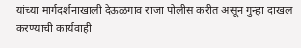यांच्या मार्गदर्शनाखाली देऊळगाव राजा पोलीस करीत असून गुन्हा दाखल करण्याची कार्यवाही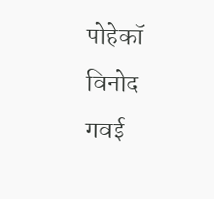पोहेकॉ विनोद गवई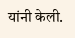यांनी केली.